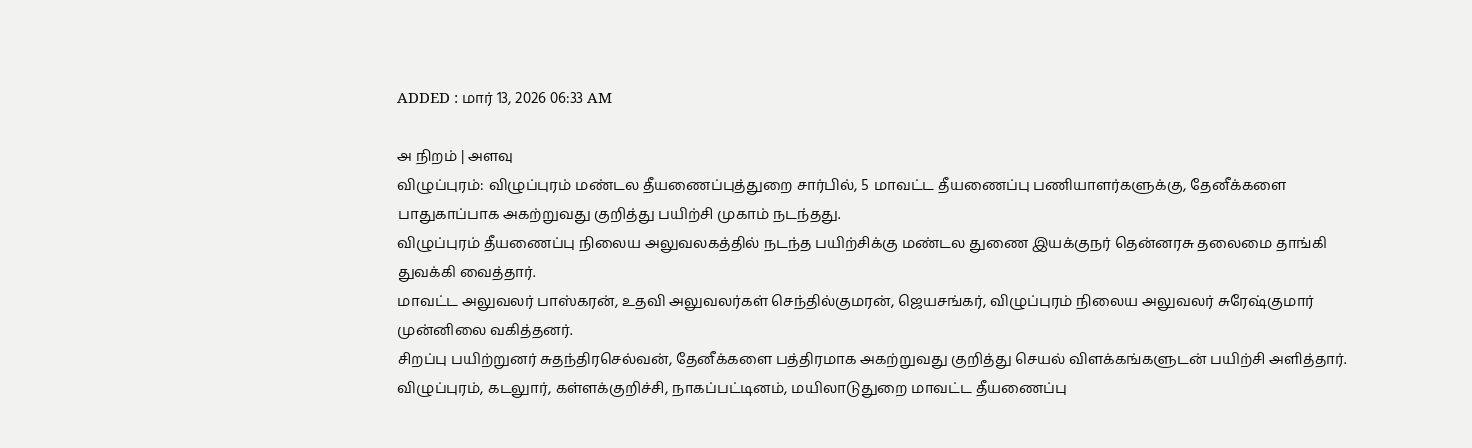ADDED : மார் 13, 2026 06:33 AM

அ நிறம் | அளவு
விழுப்புரம்: விழுப்புரம் மண்டல தீயணைப்புத்துறை சார்பில், 5 மாவட்ட தீயணைப்பு பணியாளர்களுக்கு, தேனீக்களை பாதுகாப்பாக அகற்றுவது குறித்து பயிற்சி முகாம் நடந்தது.
விழுப்புரம் தீயணைப்பு நிலைய அலுவலகத்தில் நடந்த பயிற்சிக்கு மண்டல துணை இயக்குநர் தென்னரசு தலைமை தாங்கி துவக்கி வைத்தார்.
மாவட்ட அலுவலர் பாஸ்கரன், உதவி அலுவலர்கள் செந்தில்குமரன், ஜெயசங்கர், விழுப்புரம் நிலைய அலுவலர் சுரேஷ்குமார் முன்னிலை வகித்தனர்.
சிறப்பு பயிற்றுனர் சுதந்திரசெல்வன், தேனீக்களை பத்திரமாக அகற்றுவது குறித்து செயல் விளக்கங்களுடன் பயிற்சி அளித்தார்.
விழுப்புரம், கடலுார், கள்ளக்குறிச்சி, நாகப்பட்டினம், மயிலாடுதுறை மாவட்ட தீயணைப்பு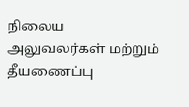நிலைய அலுவலர்கள் மற்றும் தீயணைப்பு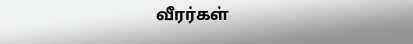வீரர்கள்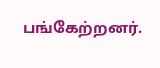பங்கேற்றனர்.